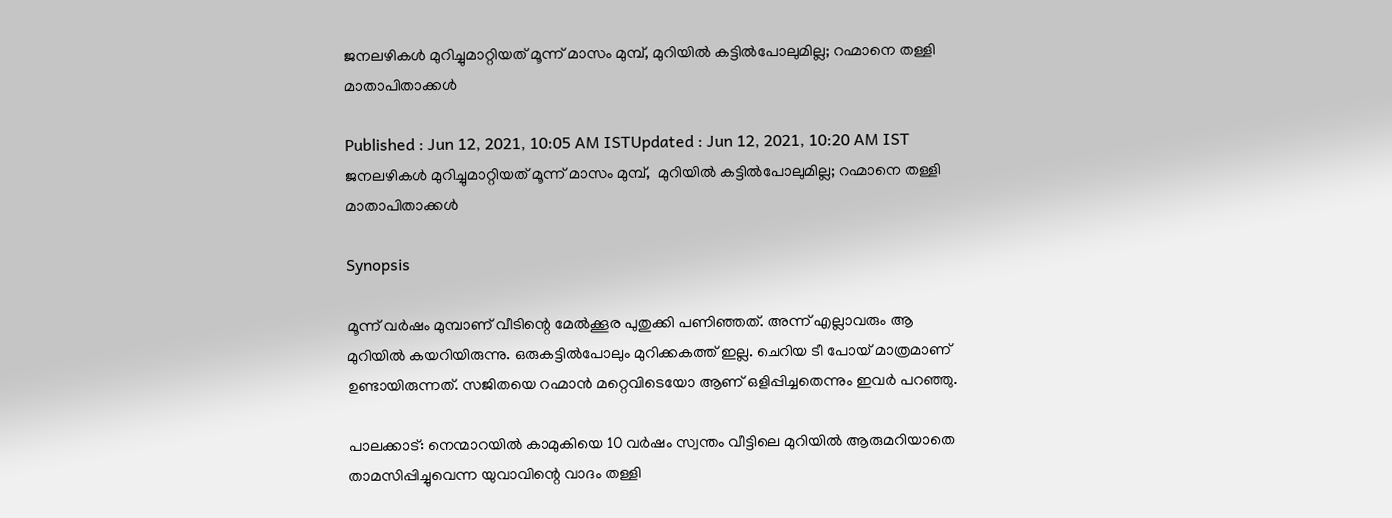ജനലഴികള്‍ മുറിച്ചുമാറ്റിയത് മൂന്ന് മാസം മുമ്പ്, മുറിയില്‍ കട്ടില്‍പോലുമില്ല; റഹ്മാനെ തള്ളി മാതാപിതാക്കള്‍

Published : Jun 12, 2021, 10:05 AM ISTUpdated : Jun 12, 2021, 10:20 AM IST
ജനലഴികള്‍ മുറിച്ചുമാറ്റിയത് മൂന്ന് മാസം മുമ്പ്,  മുറിയില്‍ കട്ടില്‍പോലുമില്ല; റഹ്മാനെ തള്ളി മാതാപിതാക്കള്‍

Synopsis

മൂന്ന് വര്‍ഷം മുമ്പാണ് വീടിന്റെ മേല്‍ക്കൂര പുതുക്കി പണിഞ്ഞത്. അന്ന് എല്ലാവരും ആ മുറിയില്‍ കയറിയിരുന്നു. ഒരുകട്ടില്‍പോലും മുറിക്കകത്ത് ഇല്ല. ചെറിയ ടീ പോയ് മാത്രമാണ് ഉണ്ടായിരുന്നത്. സജിതയെ റഹ്മാന്‍ മറ്റെവിടെയോ ആണ് ഒളിപ്പിച്ചതെന്നും ഇവര്‍ പറഞ്ഞു.

പാലക്കാട്: നെന്മാറയില്‍ കാമുകിയെ 10 വര്‍ഷം സ്വന്തം വീട്ടിലെ മുറിയില്‍ ആരുമറിയാതെ താമസിപ്പിച്ചുവെന്ന യുവാവിന്റെ വാദം തള്ളി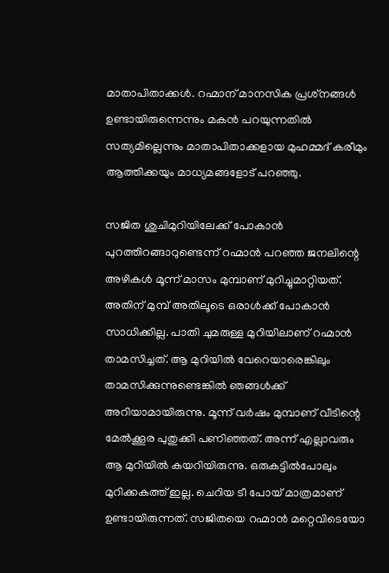മാതാപിതാക്കള്‍. റഹ്മാന് മാനസിക പ്രശ്‌നങ്ങള്‍ ഉണ്ടായിരുന്നെന്നും മകന്‍ പറയുന്നതില്‍ സത്യമില്ലെന്നും മാതാപിതാക്കളായ മുഹമ്മദ് കരീമും ആത്തിക്കയും മാധ്യമങ്ങളോട് പറഞ്ഞു.

സജിത ശുചിമുറിയിലേക്ക് പോകാന്‍ പുറത്തിറങ്ങാറുണ്ടെന്ന് റഹ്മാന്‍ പറഞ്ഞ ജനലിന്റെ അഴികള്‍ മൂന്ന് മാസം മുമ്പാണ് മുറിച്ചുമാറ്റിയത്. അതിന് മുമ്പ് അതിലൂടെ ഒരാള്‍ക്ക് പോകാന്‍ സാധിക്കില്ല. പാതി ചുമരുള്ള മുറിയിലാണ് റഹ്മാന്‍ താമസിച്ചത്. ആ മുറിയില്‍ വേറെയാരെങ്കിലും താമസിക്കുന്നുണ്ടെങ്കില്‍ ഞങ്ങള്‍ക്ക് അറിയാമായിരുന്നു. മൂന്ന് വര്‍ഷം മുമ്പാണ് വീടിന്റെ മേല്‍ക്കൂര പുതുക്കി പണിഞ്ഞത്. അന്ന് എല്ലാവരും ആ മുറിയില്‍ കയറിയിരുന്നു. ഒരുകട്ടില്‍പോലും മുറിക്കകത്ത് ഇല്ല. ചെറിയ ടീ പോയ് മാത്രമാണ് ഉണ്ടായിരുന്നത്. സജിതയെ റഹ്മാന്‍ മറ്റെവിടെയോ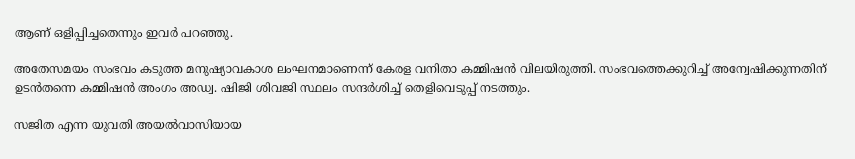ആണ് ഒളിപ്പിച്ചതെന്നും ഇവര്‍ പറഞ്ഞു.

അതേസമയം സംഭവം കടുത്ത മനുഷ്യാവകാശ ലംഘനമാണെന്ന് കേരള വനിതാ കമ്മിഷന്‍ വിലയിരുത്തി. സംഭവത്തെക്കുറിച്ച് അന്വേഷിക്കുന്നതിന് ഉടന്‍തന്നെ കമ്മിഷന്‍ അംഗം അഡ്വ. ഷിജി ശിവജി സ്ഥലം സന്ദര്‍ശിച്ച് തെളിവെടുപ്പ് നടത്തും.

സജിത എന്ന യുവതി അയല്‍വാസിയായ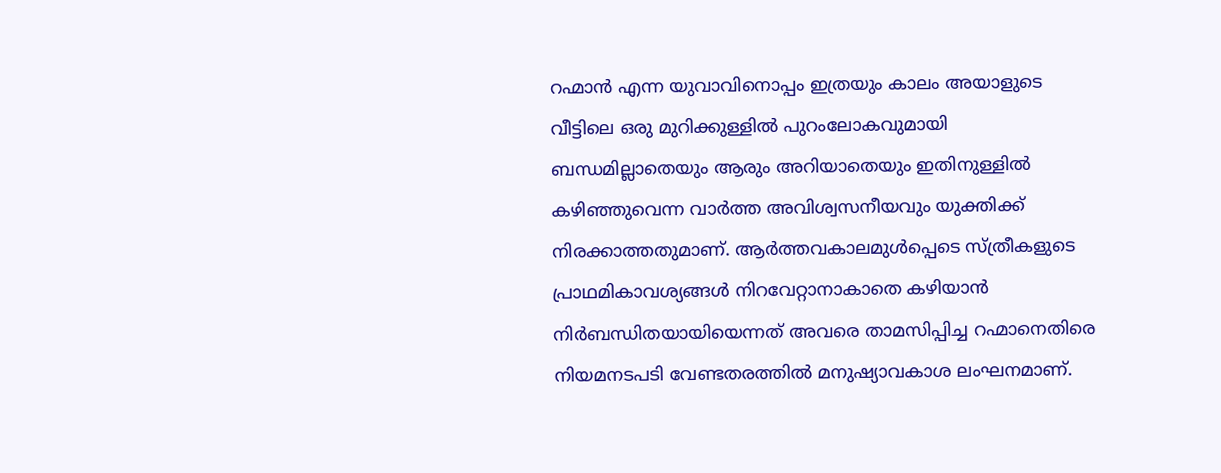റഹ്മാന്‍ എന്ന യുവാവിനൊപ്പം ഇത്രയും കാലം അയാളുടെ വീട്ടിലെ ഒരു മുറിക്കുള്ളില്‍ പുറംലോകവുമായി ബന്ധമില്ലാതെയും ആരും അറിയാതെയും ഇതിനുള്ളില്‍ കഴിഞ്ഞുവെന്ന വാര്‍ത്ത അവിശ്വസനീയവും യുക്തിക്ക് നിരക്കാത്തതുമാണ്. ആര്‍ത്തവകാലമുള്‍പ്പെടെ സ്ത്രീകളുടെ പ്രാഥമികാവശ്യങ്ങള്‍ നിറവേറ്റാനാകാതെ കഴിയാന്‍ നിര്‍ബന്ധിതയായിയെന്നത് അവരെ താമസിപ്പിച്ച റഹ്മാനെതിരെ നിയമനടപടി വേണ്ടതരത്തില്‍ മനുഷ്യാവകാശ ലംഘനമാണ്.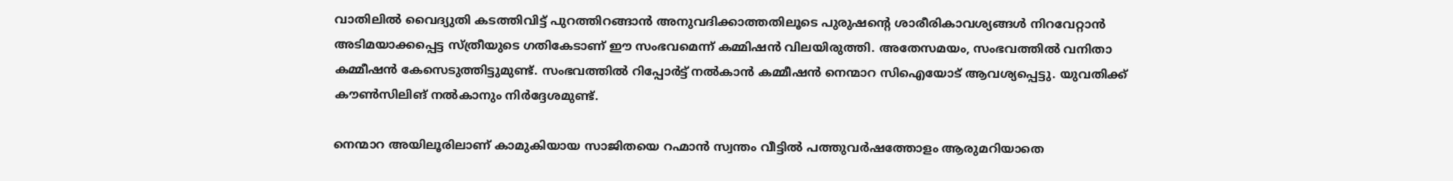വാതിലില്‍ വൈദ്യുതി കടത്തിവിട്ട് പുറത്തിറങ്ങാന്‍ അനുവദിക്കാത്തതിലൂടെ പുരുഷന്റെ ശാരീരികാവശ്യങ്ങള്‍ നിറവേറ്റാന്‍ അടിമയാക്കപ്പെട്ട സ്ത്രീയുടെ ഗതികേടാണ് ഈ സംഭവമെന്ന് കമ്മിഷന്‍ വിലയിരുത്തി. അതേസമയം, സംഭവത്തില്‍ വനിതാ കമ്മീഷന്‍ കേസെടുത്തിട്ടുമുണ്ട്. സംഭവത്തില്‍ റിപ്പോര്‍ട്ട് നല്‍കാന്‍ കമ്മീഷന്‍ നെന്മാറ സിഐയോട് ആവശ്യപ്പെട്ടു. യുവതിക്ക് കൗണ്‍സിലിങ് നല്‍കാനും നിര്‍ദ്ദേശമുണ്ട്.

നെന്മാറ അയിലൂരിലാണ് കാമുകിയായ സാജിതയെ റഹ്മാന്‍ സ്വന്തം വീട്ടില്‍ പത്തുവര്‍ഷത്തോളം ആരുമറിയാതെ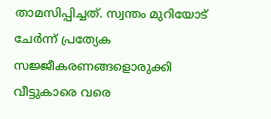താമസിപ്പിച്ചത്. സ്വന്തം മുറിയോട് ചേര്‍ന്ന് പ്രത്യേക സജ്ജീകരണങ്ങളൊരുക്കി വീട്ടുകാരെ വരെ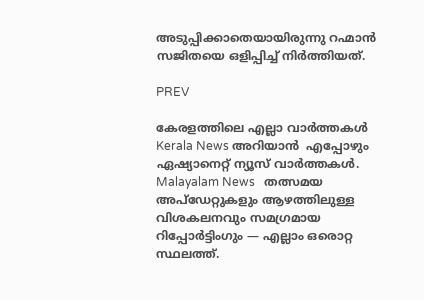അടുപ്പിക്കാതെയായിരുന്നു റഹ്മാന്‍ സജിതയെ ഒളിപ്പിച്ച് നിര്‍ത്തിയത്.

PREV

കേരളത്തിലെ എല്ലാ വാർത്തകൾ Kerala News അറിയാൻ  എപ്പോഴും ഏഷ്യാനെറ്റ് ന്യൂസ് വാർത്തകൾ.  Malayalam News   തത്സമയ അപ്‌ഡേറ്റുകളും ആഴത്തിലുള്ള വിശകലനവും സമഗ്രമായ റിപ്പോർട്ടിംഗും — എല്ലാം ഒരൊറ്റ സ്ഥലത്ത്.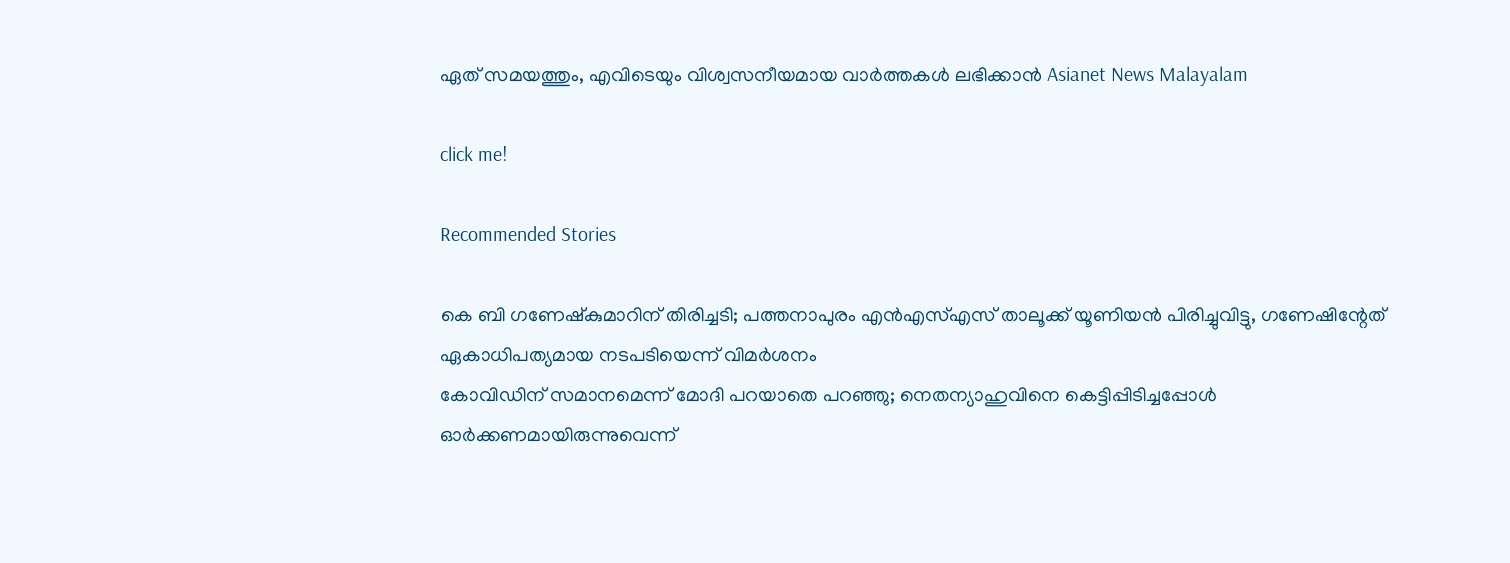ഏത് സമയത്തും, എവിടെയും വിശ്വസനീയമായ വാർത്തകൾ ലഭിക്കാൻ Asianet News Malayalam

click me!

Recommended Stories

കെ ബി ഗണേഷ്കുമാറിന് തിരിച്ചടി; പത്തനാപുരം എൻഎസ്എസ് താലൂക്ക് യൂണിയൻ പിരിച്ചുവിട്ടു, ഗണേഷിന്റേത് ഏകാധിപത്യമായ നടപടിയെന്ന് വിമർശനം
കോവിഡിന് സമാനമെന്ന് മോദി പറയാതെ പറഞ്ഞു; നെതന്യാഹുവിനെ കെട്ടിപ്പിടിച്ചപ്പോൾ ഓർക്കണമായിരുന്നുവെന്ന്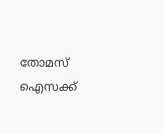തോമസ് ഐസക്ക്